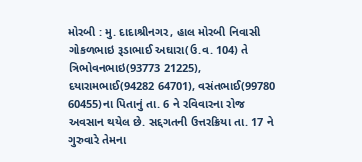મોરબી : મુ. દાદાશ્રીનગર, હાલ મોરબી નિવાસી ગોકળભાઇ રૂડાભાઈ અઘારા(ઉ.વ. 104) તે ત્રિભોવનભાઇ(93773 21225), દયારામભાઈ(94282 64701), વસંતભાઈ(99780 60455)ના પિતાનું તા. 6 ને રવિવારના રોજ અવસાન થયેલ છે. સદ્દગતની ઉત્તરક્રિયા તા. 17 ને ગુરુવારે તેમના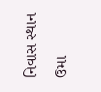નિવાસ સ્થાન ઉમા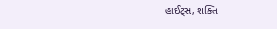હાઈટ્સ, શક્તિ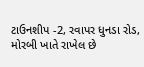ટાઉનશીપ -2, રવાપર ધુનડા રોડ, મોરબી ખાતે રાખેલ છે